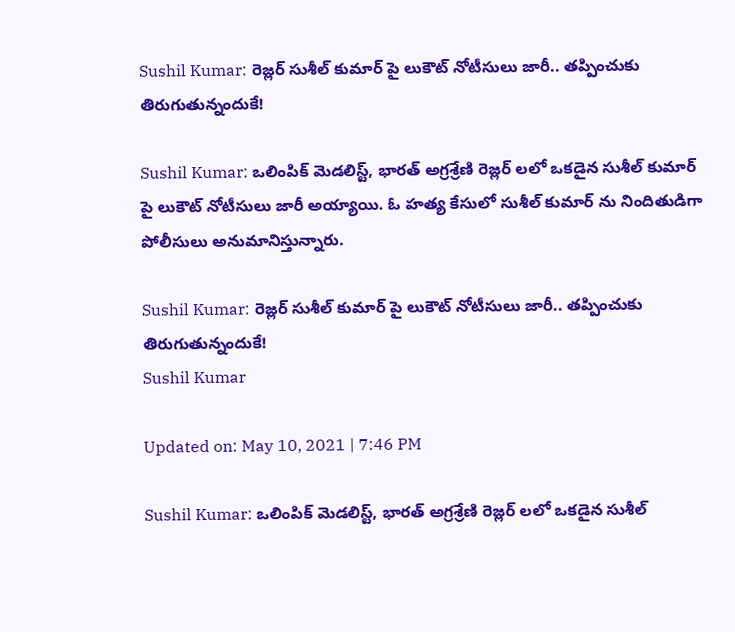Sushil Kumar: రెజ్లర్ సుశీల్ కుమార్ పై లుకౌట్ నోటీసులు జారీ.. తప్పించుకు తిరుగుతున్నందుకే!

Sushil Kumar: ఒలింపిక్ మెడలిస్ట్, భారత్ అగ్రశ్రేణి రెజ్లర్ లలో ఒకడైన సుశీల్ కుమార్ పై లుకౌట్ నోటీసులు జారీ అయ్యాయి. ఓ హత్య కేసులో సుశీల్ కుమార్ ను నిందితుడిగా పోలీసులు అనుమానిస్తున్నారు.

Sushil Kumar: రెజ్లర్ సుశీల్ కుమార్ పై లుకౌట్ నోటీసులు జారీ.. తప్పించుకు తిరుగుతున్నందుకే!
Sushil Kumar

Updated on: May 10, 2021 | 7:46 PM

Sushil Kumar: ఒలింపిక్ మెడలిస్ట్, భారత్ అగ్రశ్రేణి రెజ్లర్ లలో ఒకడైన సుశీల్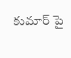కుమార్ పై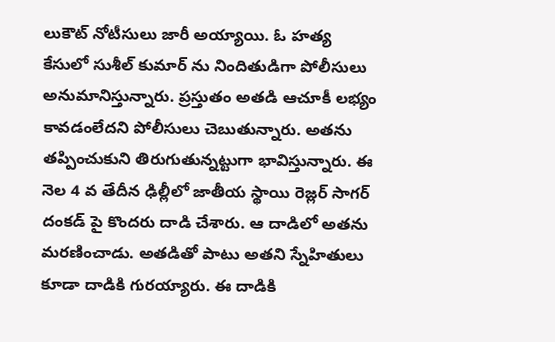లుకౌట్ నోటీసులు జారీ అయ్యాయి. ఓ హత్య కేసులో సుశీల్ కుమార్ ను నిందితుడిగా పోలీసులు అనుమానిస్తున్నారు. ప్రస్తుతం అతడి ఆచూకీ లభ్యం కావడంలేదని పోలీసులు చెబుతున్నారు. అతను తప్పించుకుని తిరుగుతున్నట్టుగా భావిస్తున్నారు. ఈ నెల 4 వ తేదీన ఢిల్లీలో జాతీయ స్థాయి రెజ్లర్ సాగర్ దంకడ్‌ పై కొందరు దాడి చేశారు. ఆ దాడిలో అతను మరణించాడు. అతడితో పాటు అతని స్నేహితులు కూడా దాడికి గురయ్యారు. ఈ దాడికి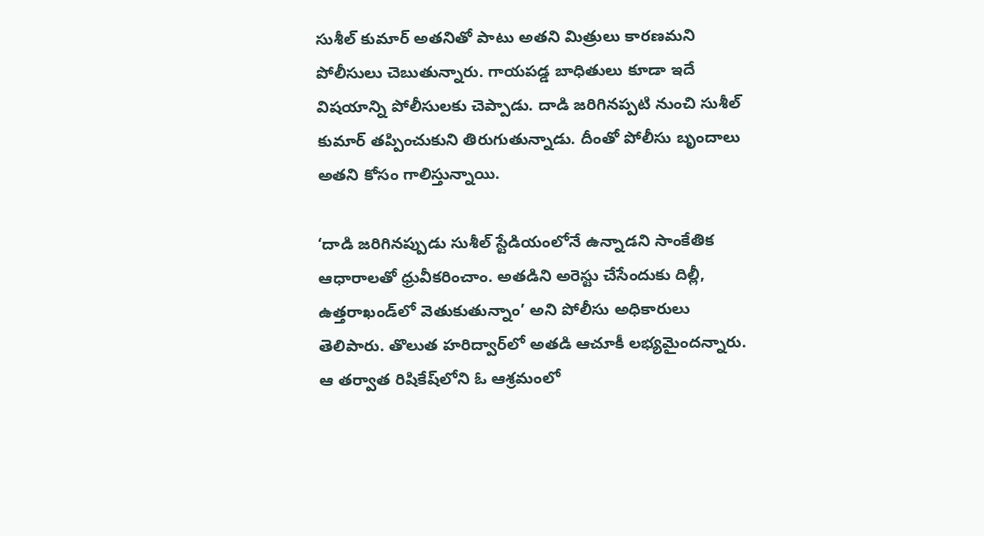సుశీల్ కుమార్ అతనితో పాటు అతని మిత్రులు కారణమని పోలీసులు చెబుతున్నారు. గాయపడ్డ బాధితులు కూడా ఇదే విషయాన్ని పోలీసులకు చెప్పాడు. దాడి జరిగినప్పటి నుంచి సుశీల్ కుమార్ తప్పించుకుని తిరుగుతున్నాడు. దీంతో పోలీసు బృందాలు అతని కోసం గాలిస్తున్నాయి.

‘దాడి జరిగినప్పుడు సుశీల్‌ స్టేడియంలోనే ఉన్నాడని సాంకేతిక ఆధారాలతో ధ్రువీకరించాం. అతడిని అరెస్టు చేసేందుకు దిల్లీ, ఉత్తరాఖండ్‌లో వెతుకుతున్నాం’ అని పోలీసు అధికారులు తెలిపారు. తొలుత హరిద్వార్‌లో అతడి ఆచూకీ లభ్యమైందన్నారు. ఆ తర్వాత రిషికేష్‌లోని ఓ ఆశ్రమంలో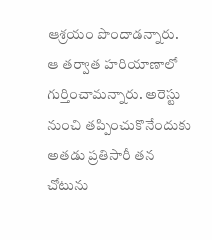ఆశ్రయం పొందాడన్నారు. ఆ తర్వాత హరియాణాలో గుర్తించామన్నారు. అరెస్టు నుంచి తప్పించుకొనేందుకు అతడు ప్రతిసారీ తన చోటును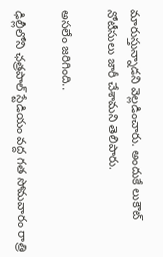మారుస్తున్నాడని వెల్లడించారు. అందుకే లుకౌట్‌ నోటీసులు జారీ చేశామని తెలిపారు.

అసలేం జరిగింది..

ఢిల్లీలోని ఛత్రపాల్ స్టేడియం వద్ద గత సోమవారం రాత్రి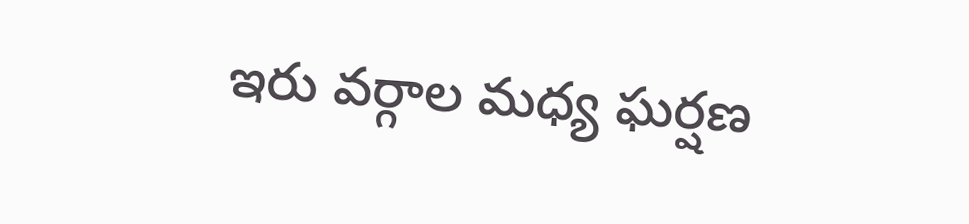ఇరు వర్గాల మధ్య ఘర్షణ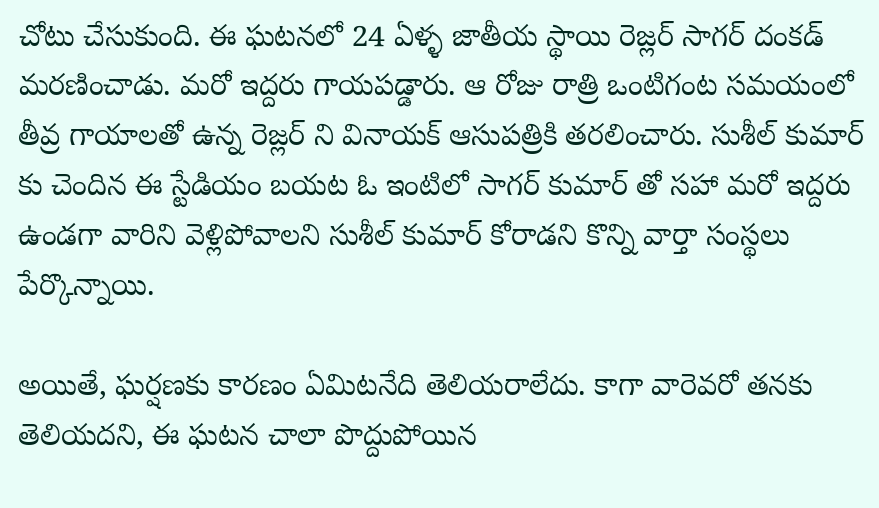చోటు చేసుకుంది. ఈ ఘటనలో 24 ఏళ్ళ జాతీయ స్థాయి రెజ్లర్ సాగర్ దంకడ్‌ మరణించాడు. మరో ఇద్దరు గాయపడ్డారు. ఆ రోజు రాత్రి ఒంటిగంట సమయంలో తీవ్ర గాయాలతో ఉన్న రెజ్లర్ ని వినాయక్ ఆసుపత్రికి తరలించారు. సుశీల్ కుమార్ కు చెందిన ఈ స్టేడియం బయట ఓ ఇంటిలో సాగర్ కుమార్ తో సహా మరో ఇద్దరు ఉండగా వారిని వెళ్లిపోవాలని సుశీల్ కుమార్ కోరాడని కొన్ని వార్తా సంస్థలు పేర్కొన్నాయి.

అయితే, ఘర్షణకు కారణం ఏమిటనేది తెలియరాలేదు. కాగా వారెవరో తనకు తెలియదని, ఈ ఘటన చాలా పొద్దుపోయిన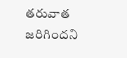తరువాత జరిగిందని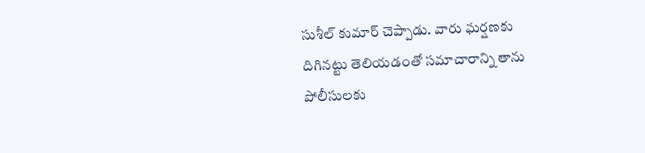సుశీల్ కుమార్ చెప్పాడు. వారు ఘర్షణకు దిగినట్టు తెలియడంతో సమాచారాన్ని తాను పోలీసులకు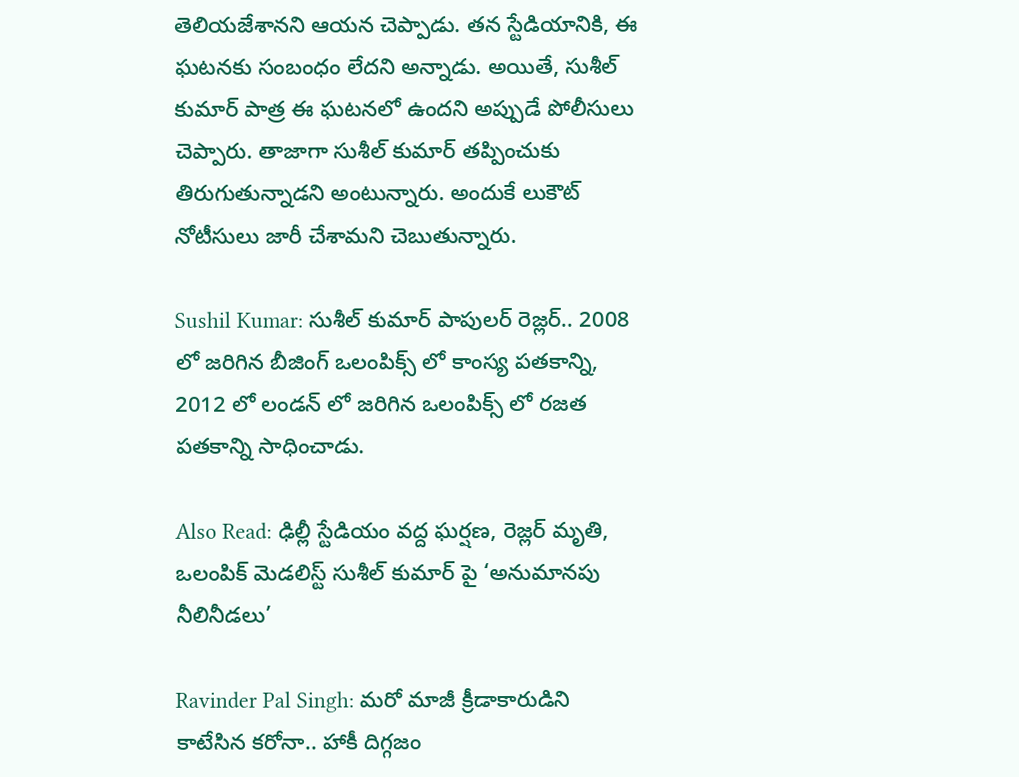తెలియజేశానని ఆయన చెప్పాడు. తన స్టేడియానికి, ఈ ఘటనకు సంబంధం లేదని అన్నాడు. అయితే, సుశీల్ కుమార్ పాత్ర ఈ ఘటనలో ఉందని అప్పుడే పోలీసులు చెప్పారు. తాజాగా సుశీల్ కుమార్ తప్పించుకు తిరుగుతున్నాడని అంటున్నారు. అందుకే లుకౌట్ నోటీసులు జారీ చేశామని చెబుతున్నారు.

Sushil Kumar: సుశీల్ కుమార్ పాపులర్ రెజ్లర్.. 2008 లో జరిగిన బీజింగ్ ఒలంపిక్స్ లో కాంస్య పతకాన్ని, 2012 లో లండన్ లో జరిగిన ఒలంపిక్స్ లో రజత పతకాన్ని సాధించాడు.

Also Read: ఢిల్లీ స్టేడియం వద్ద ఘర్షణ, రెజ్లర్ మృతి, ఒలంపిక్ మెడలిస్ట్ సుశీల్ కుమార్ పై ‘అనుమానపు నీలినీడలు’

Ravinder Pal Singh: మరో మాజీ క్రీడాకారుడిని కాటేసిన కరోనా.. హాకీ దిగ్గజం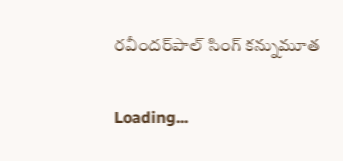రవీందర్‌పాల్ సింగ్ కన్నుమూత

Loading...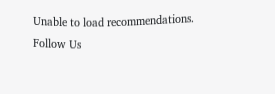Unable to load recommendations.
Follow Us